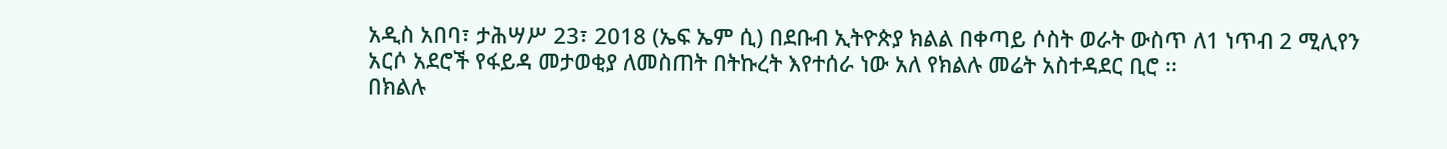አዲስ አበባ፣ ታሕሣሥ 23፣ 2018 (ኤፍ ኤም ሲ) በደቡብ ኢትዮጵያ ክልል በቀጣይ ሶስት ወራት ውስጥ ለ1 ነጥብ 2 ሚሊየን አርሶ አደሮች የፋይዳ መታወቂያ ለመስጠት በትኩረት እየተሰራ ነው አለ የክልሉ መሬት አስተዳደር ቢሮ ፡፡
በክልሉ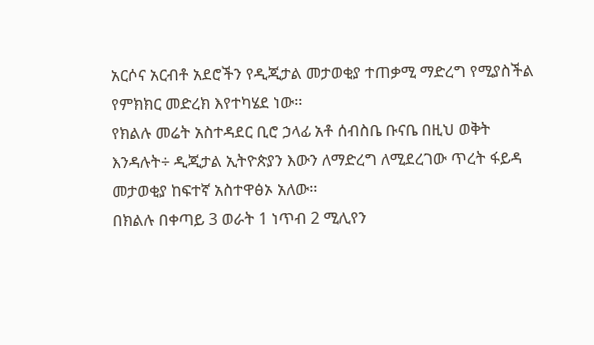አርሶና አርብቶ አደሮችን የዲጂታል መታወቂያ ተጠቃሚ ማድረግ የሚያስችል የምክክር መድረክ እየተካሄደ ነው፡፡
የክልሉ መሬት አስተዳደር ቢሮ ኃላፊ አቶ ሰብስቤ ቡናቤ በዚህ ወቅት እንዳሉት÷ ዲጂታል ኢትዮጵያን እውን ለማድረግ ለሚደረገው ጥረት ፋይዳ መታወቂያ ከፍተኛ አስተዋፅኦ አለው፡፡
በክልሉ በቀጣይ 3 ወራት 1 ነጥብ 2 ሚሊየን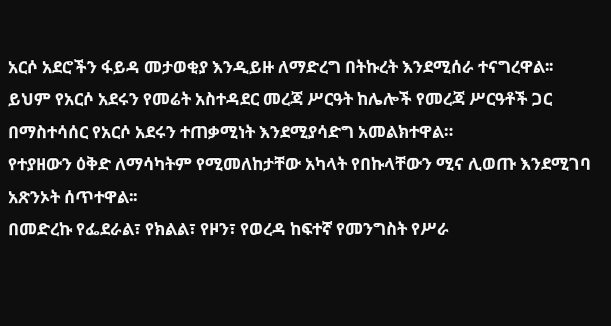አርሶ አደሮችን ፋይዳ መታወቂያ እንዲይዙ ለማድረግ በትኩረት እንደሚሰራ ተናግረዋል፡፡
ይህም የአርሶ አደሩን የመሬት አስተዳደር መረጃ ሥርዓት ከሌሎች የመረጃ ሥርዓቶች ጋር በማስተሳሰር የአርሶ አደሩን ተጠቃሚነት እንደሚያሳድግ አመልክተዋል።
የተያዘውን ዕቅድ ለማሳካትም የሚመለከታቸው አካላት የበኩላቸውን ሚና ሊወጡ እንደሚገባ አጽንኦት ሰጥተዋል፡፡
በመድረኩ የፌደራል፣ የክልል፣ የዞን፣ የወረዳ ከፍተኛ የመንግስት የሥራ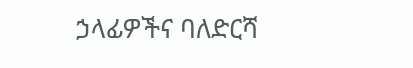ኃላፊዎችና ባለድርሻ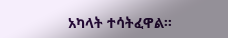አካላት ተሳትፈዋል፡፡